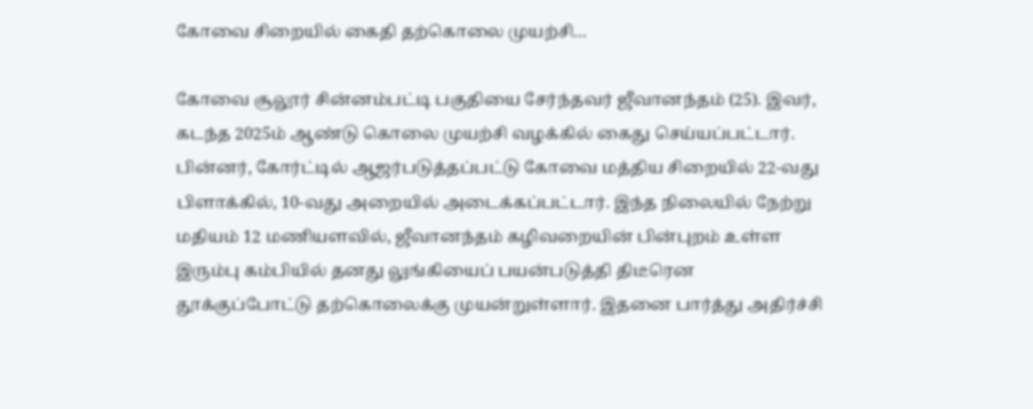கோவை சிறையில் கைதி தற்கொலை முயற்சி…

கோவை சூலூர் சின்னம்பட்டி பகுதியை சேர்ந்தவர் ஜீவானந்தம் (25). இவர், கடந்த 2025ம் ஆண்டு கொலை முயற்சி வழக்கில் கைது செய்யப்பட்டார். பின்னர், கோர்ட்டில் ஆஜர்படுத்தப்பட்டு கோவை மத்திய சிறையில் 22-வது பிளாக்கில், 10-வது அறையில் அடைக்கப்பட்டார். இந்த நிலையில் நேற்று மதியம் 12 மணியளவில், ஜீவானந்தம் கழிவறையின் பின்புறம் உள்ள இரும்பு கம்பியில் தனது லுங்கியைப் பயன்படுத்தி திடீரென தூக்குப்போட்டு தற்கொலைக்கு முயன்றுள்ளார். இதனை பார்த்து அதிர்ச்சி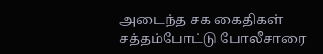அடைந்த சக கைதிகள் சத்தம்போட்டு போலீசாரை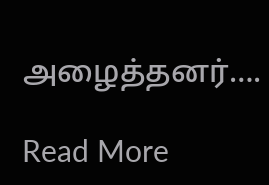அழைத்தனர்….

Read More